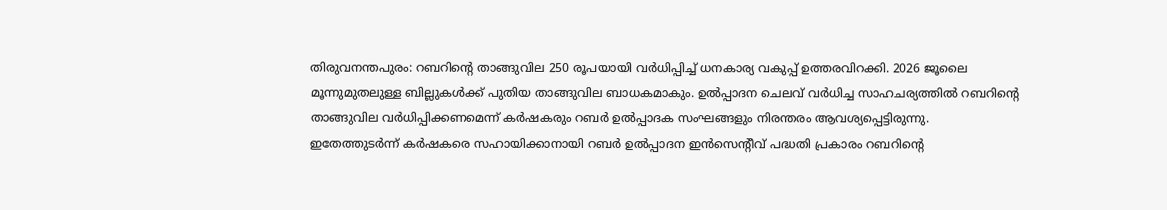തിരുവനന്തപുരം: റബറിന്റെ താങ്ങുവില 250 രൂപയായി വർധിപ്പിച്ച് ധനകാര്യ വകുപ്പ് ഉത്തരവിറക്കി. 2026 ജൂലൈ മൂന്നുമുതലുള്ള ബില്ലുകൾക്ക് പുതിയ താങ്ങുവില ബാധകമാകും. ഉൽപ്പാദന ചെലവ് വർധിച്ച സാഹചര്യത്തിൽ റബറിന്റെ താങ്ങുവില വർധിപ്പിക്കണമെന്ന് കർഷകരും റബർ ഉൽപ്പാദക സംഘങ്ങളും നിരന്തരം ആവശ്യപ്പെട്ടിരുന്നു.
ഇതേത്തുടർന്ന് കർഷകരെ സഹായിക്കാനായി റബർ ഉൽപ്പാദന ഇൻസെന്റീവ് പദ്ധതി പ്രകാരം റബറിന്റെ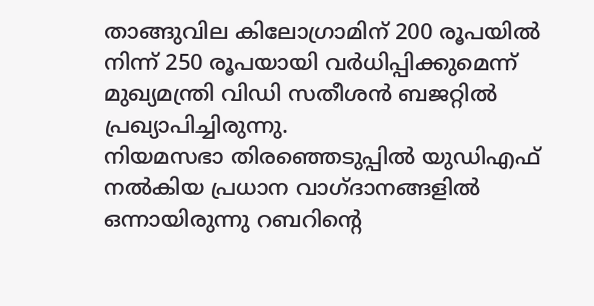താങ്ങുവില കിലോഗ്രാമിന് 200 രൂപയിൽ നിന്ന് 250 രൂപയായി വർധിപ്പിക്കുമെന്ന് മുഖ്യമന്ത്രി വിഡി സതീശൻ ബജറ്റിൽ പ്രഖ്യാപിച്ചിരുന്നു.
നിയമസഭാ തിരഞ്ഞെടുപ്പിൽ യുഡിഎഫ് നൽകിയ പ്രധാന വാഗ്ദാനങ്ങളിൽ ഒന്നായിരുന്നു റബറിന്റെ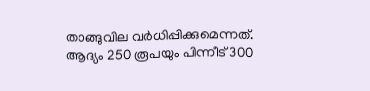താങ്ങുവില വർധിപ്പിക്കുമെന്നത്. ആദ്യം 250 രൂപയും പിന്നീട് 300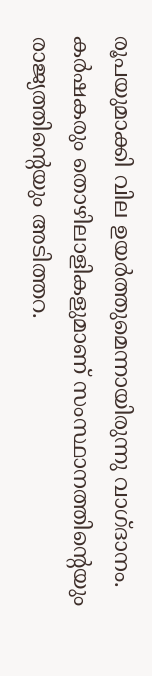രൂപയുമാക്കി വില ഉയർത്തുമെന്നായിരുന്നു വാഗ്ദാനം. കർഷകരും തൊഴിലാളികളുമാണ് സംസ്ഥാനത്തിന്റെയും രാജ്യത്തിന്റെയും അടിത്തറ.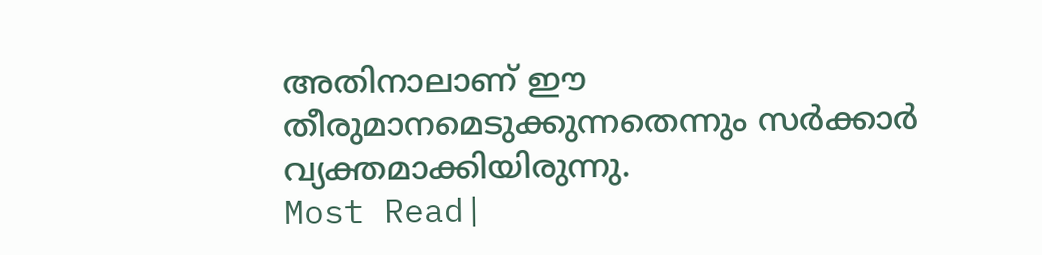അതിനാലാണ് ഈ തീരുമാനമെടുക്കുന്നതെന്നും സർക്കാർ വ്യക്തമാക്കിയിരുന്നു.
Most Read|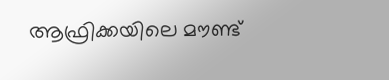ആഫ്രിക്കയിലെ മൗണ്ട്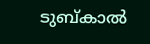ടുബ്കാൽ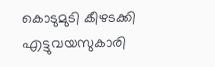കൊടുമുടി കീഴടക്കി എട്ടുവയസുകാരി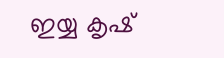ഇയ്യ കൃഷ്